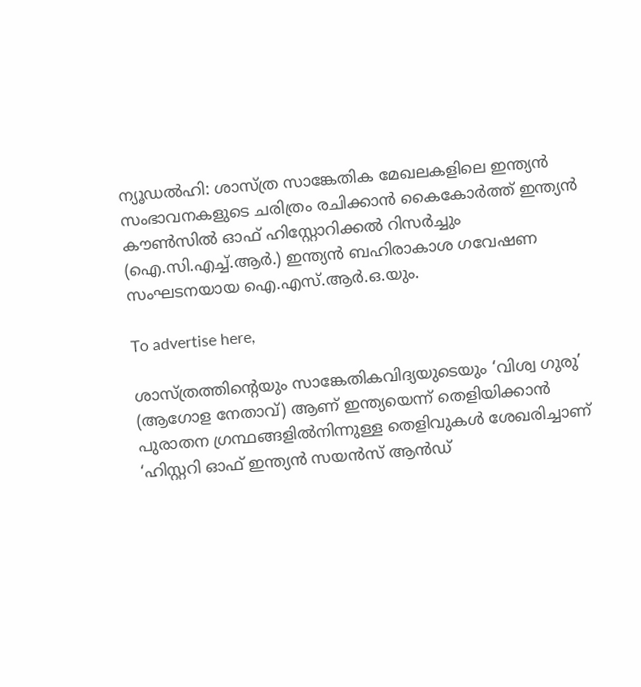ന്യൂഡൽഹി: ശാസ്ത്ര സാങ്കേതിക മേഖലകളിലെ ഇന്ത്യൻ സംഭാവനകളുടെ ചരിത്രം രചിക്കാൻ കൈകോർത്ത് ഇന്ത്യൻ കൗൺസിൽ ഓഫ് ഹിസ്റ്റോറിക്കൽ റിസർച്ചും (ഐ.സി.എച്ച്.ആർ.) ഇന്ത്യൻ ബഹിരാകാശ ഗവേഷണ സംഘടനയായ ഐ.എസ്.ആർ.ഒ.യും.

To advertise here,

ശാസ്ത്രത്തിന്റെയും സാങ്കേതികവിദ്യയുടെയും ‘വിശ്വ ഗുരു’ (ആഗോള നേതാവ്) ആണ് ഇന്ത്യയെന്ന് തെളിയിക്കാൻ പുരാതന ഗ്രന്ഥങ്ങളിൽനിന്നുള്ള തെളിവുകൾ ശേഖരിച്ചാണ് ‘ഹിസ്റ്ററി ഓഫ് ഇന്ത്യൻ സയൻസ് ആൻഡ്‌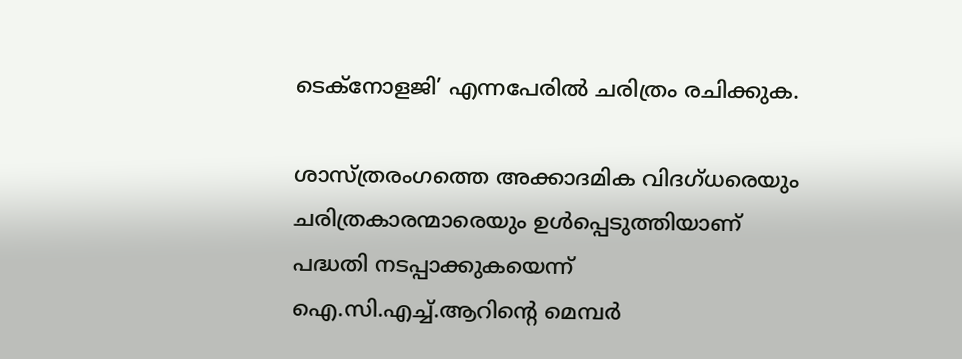ടെക്നോളജി’ എന്നപേരിൽ ചരിത്രം രചിക്കുക.

ശാസ്ത്രരംഗത്തെ അക്കാദമിക വിദഗ്ധരെയും ചരിത്രകാരന്മാരെയും ഉൾപ്പെടുത്തിയാണ് പദ്ധതി നടപ്പാക്കുകയെന്ന് ഐ.സി.എച്ച്.ആറിന്റെ മെമ്പർ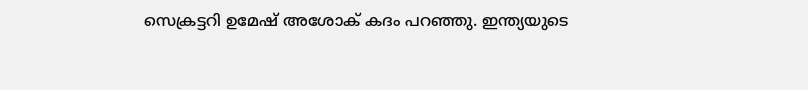സെക്രട്ടറി ഉമേഷ് അശോക് കദം പറഞ്ഞു. ഇന്ത്യയുടെ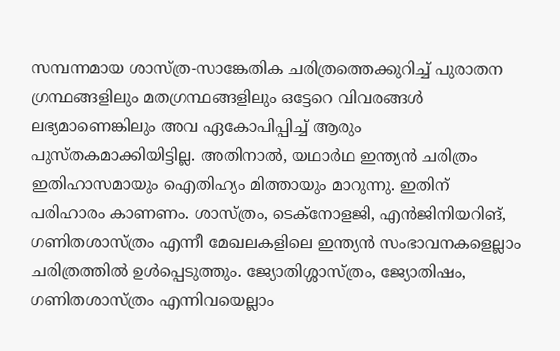സമ്പന്നമായ ശാസ്ത്ര-സാങ്കേതിക ചരിത്രത്തെക്കുറിച്ച് പുരാതന ഗ്രന്ഥങ്ങളിലും മതഗ്രന്ഥങ്ങളിലും ഒട്ടേറെ വിവരങ്ങൾ ലഭ്യമാണെങ്കിലും അവ ഏകോപിപ്പിച്ച് ആരും പുസ്തകമാക്കിയിട്ടില്ല. അതിനാൽ, യഥാർഥ ഇന്ത്യൻ ചരിത്രം ഇതിഹാസമായും ഐതിഹ്യം മിത്തായും മാറുന്നു. ഇതിന് പരിഹാരം കാണണം. ശാസ്ത്രം, ടെക്നോളജി, എൻജിനിയറിങ്, ഗണിതശാസ്ത്രം എന്നീ മേഖലകളിലെ ഇന്ത്യൻ സംഭാവനകളെല്ലാം ചരിത്രത്തിൽ ഉൾപ്പെടുത്തും. ജ്യോതിശ്ശാസ്ത്രം, ജ്യോതിഷം, ഗണിതശാസ്ത്രം എന്നിവയെല്ലാം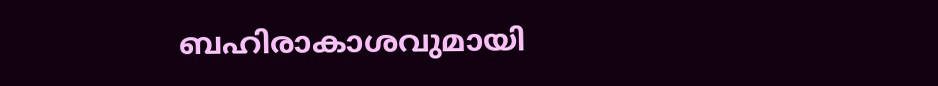ബഹിരാകാശവുമായി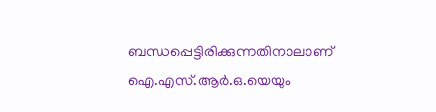ബന്ധപ്പെട്ടിരിക്കുന്നതിനാലാണ് ഐ.എസ്.ആർ.ഒ.യെയും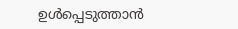ഉൾപ്പെടുത്താൻ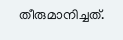തീരുമാനിച്ചത്.